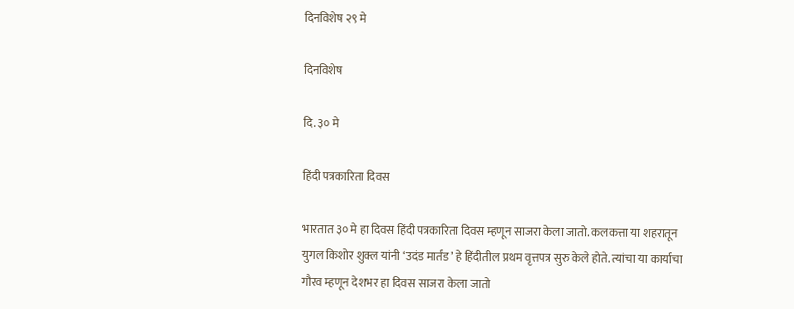दिनविशेष २९ मे

दिनविशेष

दि. ३० मे

हिंदी पत्रकारिता दिवस

भारतात ३० मे हा दिवस हिंदी पत्रकारिता दिवस म्हणून साजरा केला जातो. कलकत्ता या शहरातून युगल किशोर शुक्ल यांनी ‘उदंड मार्तंड’ हे हिंदीतील प्रथम वृत्तपत्र सुरु केले होते. त्यांचा या कार्याचा गौरव म्हणून देशभर हा दिवस साजरा केला जातो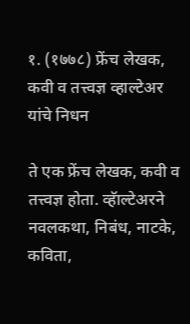१. (१७७८) फ्रेंच लेखक, कवी व तत्त्वज्ञ व्हाल्टेअर यांचे निधन

ते एक फ्रेंच लेखक, कवी व तत्त्वज्ञ होता. व्हॅाल्टेअरने नवलकथा, निबंध, नाटके, कविता,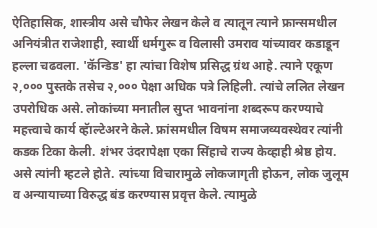ऐतिहासिक, शास्त्रीय असे चौफेर लेखन केले व त्यातून त्याने फ्रान्समधील अनियंत्रीत राजेशाही, स्वार्थी धर्मगुरू व विलासी उमराव यांच्यावर कडाडून हल्ला चढवला. 'कॅन्डिड' हा त्यांचा विशेष प्रसिद्ध ग्रंथ आहे. त्याने एकूण २,००० पुस्तके तसेच २,००० पेक्षा अधिक पत्रे लिहिली. त्यांचे ललित लेखन उपरोधिक असे. लोकांच्या मनातील सुप्त भावनांना शब्दरूप करण्याचे महत्त्वाचे कार्य व्हॅाल्टेअरने केले. फ्रांसमधील विषम समाजव्यवस्थेवर त्यांनी कडक टिका केली. शंभर उंदरापेक्षा एका सिंहाचे राज्य केव्हाही श्रेष्ठ होय. असे त्यांनी म्हटले होते. त्यांच्या विचारामुळे लोकजागृती होऊन, लोक जुलूम व अन्यायाच्या विरुद्ध बंड करण्यास प्रवृत्त केले. त्यामुळे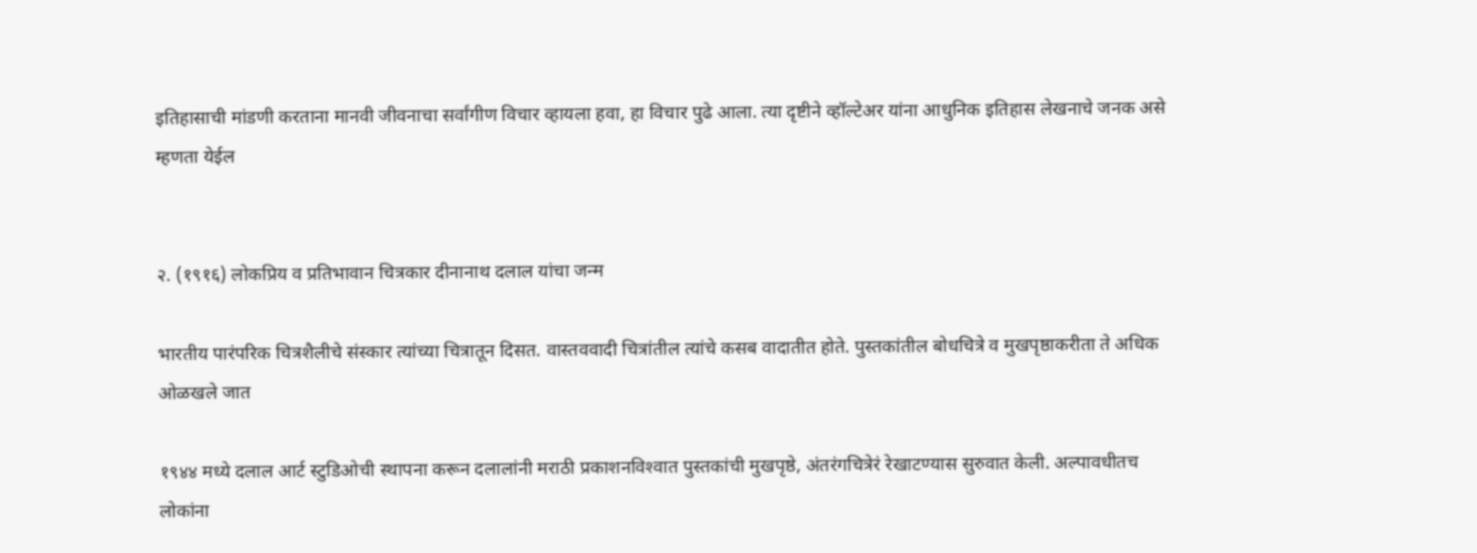इतिहासाची मांडणी करताना मानवी जीवनाचा सर्वांगीण विचार व्हायला हवा, हा विचार पुढे आला. त्या दृष्टीने व्हॉल्टेअर यांना आधुनिक इतिहास लेखनाचे जनक असे म्हणता येईल


२. (१९१६) लोकप्रिय व प्रतिभावान चित्रकार दीनानाथ दलाल यांचा जन्म

भारतीय पारंपरिक चित्रशैलीचे संस्कार त्यांच्या चित्रातून दिसत. वास्तववादी चित्रांतील त्यांचे कसब वादातीत होते. पुस्तकांतील बोधचित्रे व मुखपृष्ठाकरीता ते अधिक ओळखले जात

१९४४ मध्ये दलाल आर्ट स्टुडिओची स्थापना करून दलालांनी मराठी प्रकाशनविश्‍वात पुस्तकांची मुखपृष्ठे, अंतरंगचित्रेरं रेखाटण्यास सुरुवात केली. अल्पावधीतच लोकांना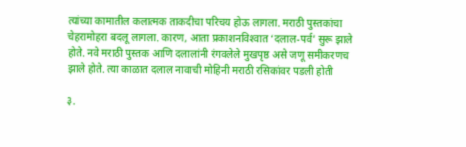त्यांच्या कामातील कलात्मक ताकदीचा परिचय होऊ लागला. मराठी पुस्तकांचा चेहरामोहरा बदलू लागला. कारण, आता प्रकाशनविश्‍वात ‘दलाल-पर्व’ सुरू झाले होते. नवे मराठी पुस्तक आणि दलालांनी रंगवलेले मुखपृष्ठ असे जणू समीकरणच झाले होते. त्या काळात दलाल नावाची मोहिनी मराठी रसिकांवर पडली होती

३.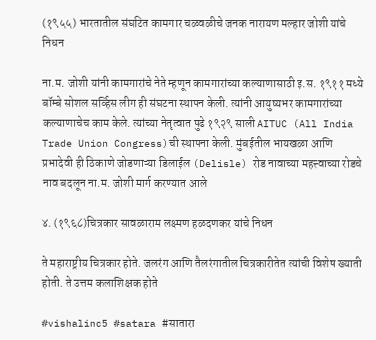(१९५५) भारतातील संघटित कामगार चळवळीचे जनक नारायण मल्हार जोशी यांचे निधन

ना.म. जोशी यांनी कामगारांचे नेते म्हणून कामगारांच्या कल्याणासाठी इ.स. १९११ मध्ये बॉम्बे सोशल सर्व्हिस लीग ही संघटना स्थापन केली. त्यांनी आयुष्यभर कामगारांच्या कल्याणाचेच काम केले. त्यांच्या नेतृत्वात पुढे १९२९ साली AITUC (All India Trade Union Congress)ची स्थापना केली. मुंबईतील भायखळा आणि प्रभादेवी ही ठिकाणे जोडणाऱ्या डिलाईल (Delisle) रोड नावाच्या महत्त्वाच्या रोडचे नाव बदलून ना.म. जोशी मार्ग करण्यात आले

४. (१९६८)चित्रकार सावळाराम लक्ष्मण हळदणकर यांचे निधन

ते महाराष्ट्रीय चित्रकार होते. जलरंग आणि तैलरंगातील चित्रकारीतेत त्यांची विशेष ख्याती होती. ते उत्तम कलाशिक्षक होते

#vishalinc5 #satara #सातारा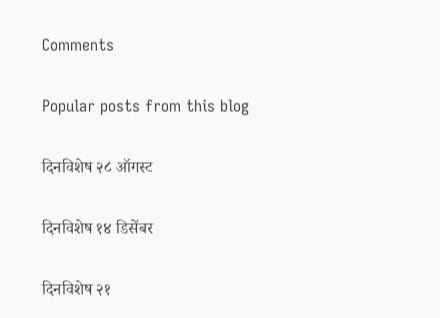Comments

Popular posts from this blog

दिनविशेष २८ ऑगस्ट

दिनविशेष १४ डिसेंबर

दिनविशेष २१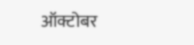ऑक्टोबर